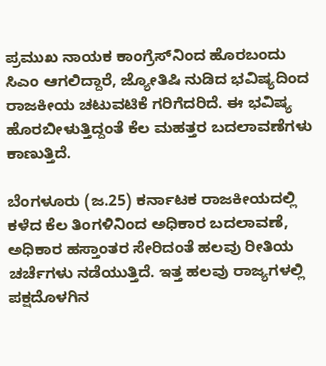ಪ್ರಮುಖ ನಾಯಕ ಕಾಂಗ್ರೆಸ್‌ನಿಂದ ಹೊರಬಂದು ಸಿಎಂ ಆಗಲಿದ್ದಾರೆ, ಜ್ಯೋತಿಷಿ ನುಡಿದ ಭವಿಷ್ಯದಿಂದ ರಾಜಕೀಯ ಚಟುವಟಿಕೆ ಗರಿಗೆದರಿದೆ. ಈ ಭವಿಷ್ಯ ಹೊರಬೀಳುತ್ತಿದ್ದಂತೆ ಕೆಲ ಮಹತ್ತರ ಬದಲಾವಣೆಗಳು ಕಾಣುತ್ತಿದೆ.

ಬೆಂಗಳೂರು (ಜ.25) ಕರ್ನಾಟಕ ರಾಜಕೀಯದಲ್ಲಿ ಕಳೆದ ಕೆಲ ತಿಂಗಳಿನಿಂದ ಅಧಿಕಾರ ಬದಲಾವಣೆ, ಅಧಿಕಾರ ಹಸ್ತಾಂತರ ಸೇರಿದಂತೆ ಹಲವು ರೀತಿಯ ಚರ್ಚೆಗಳು ನಡೆಯುತ್ತಿದೆ. ಇತ್ತ ಹಲವು ರಾಜ್ಯಗಳಲ್ಲಿ ಪಕ್ಷದೊಳಗಿನ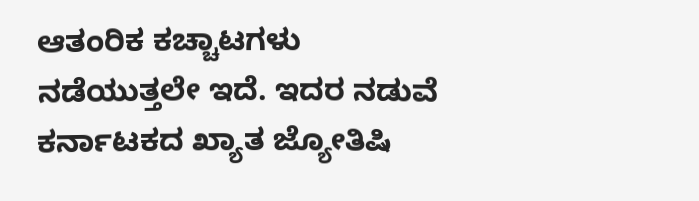ಆತಂರಿಕ ಕಚ್ಚಾಟಗಳು ನಡೆಯುತ್ತಲೇ ಇದೆ. ಇದರ ನಡುವೆ ಕರ್ನಾಟಕದ ಖ್ಯಾತ ಜ್ಯೋತಿಷಿ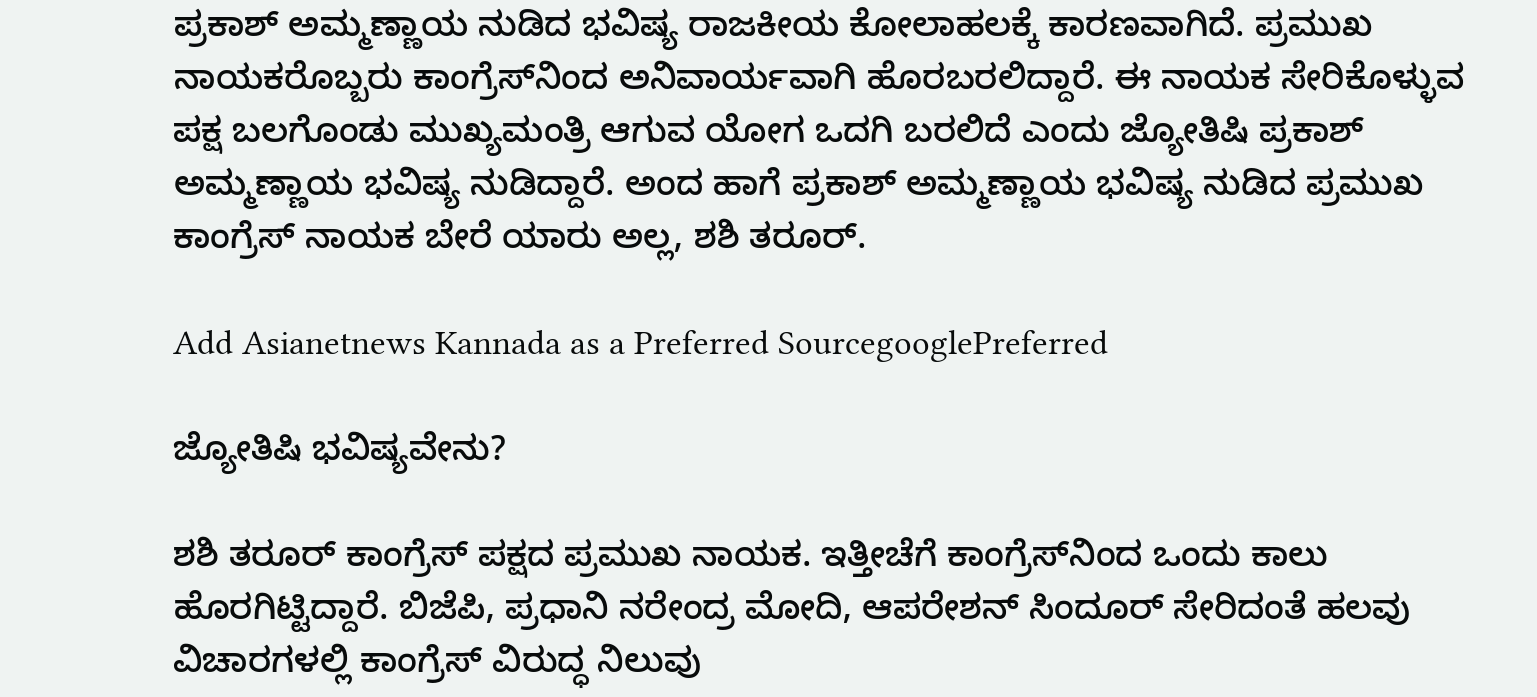ಪ್ರಕಾಶ್ ಅಮ್ಮಣ್ಣಾಯ ನುಡಿದ ಭವಿಷ್ಯ ರಾಜಕೀಯ ಕೋಲಾಹಲಕ್ಕೆ ಕಾರಣವಾಗಿದೆ. ಪ್ರಮುಖ ನಾಯಕರೊಬ್ಬರು ಕಾಂಗ್ರೆಸ್‌ನಿಂದ ಅನಿವಾರ್ಯವಾಗಿ ಹೊರಬರಲಿದ್ದಾರೆ. ಈ ನಾಯಕ ಸೇರಿಕೊಳ್ಳುವ ಪಕ್ಷ ಬಲಗೊಂಡು ಮುಖ್ಯಮಂತ್ರಿ ಆಗುವ ಯೋಗ ಒದಗಿ ಬರಲಿದೆ ಎಂದು ಜ್ಯೋತಿಷಿ ಪ್ರಕಾಶ್ ಅಮ್ಮಣ್ಣಾಯ ಭವಿಷ್ಯ ನುಡಿದ್ದಾರೆ. ಅಂದ ಹಾಗೆ ಪ್ರಕಾಶ್ ಅಮ್ಮಣ್ಣಾಯ ಭವಿಷ್ಯ ನುಡಿದ ಪ್ರಮುಖ ಕಾಂಗ್ರೆಸ್ ನಾಯಕ ಬೇರೆ ಯಾರು ಅಲ್ಲ, ಶಶಿ ತರೂರ್.

Add Asianetnews Kannada as a Preferred SourcegooglePreferred

ಜ್ಯೋತಿಷಿ ಭವಿಷ್ಯವೇನು?

ಶಶಿ ತರೂರ್ ಕಾಂಗ್ರೆಸ್ ಪಕ್ಷದ ಪ್ರಮುಖ ನಾಯಕ. ಇತ್ತೀಚೆಗೆ ಕಾಂಗ್ರೆಸ್‌ನಿಂದ ಒಂದು ಕಾಲು ಹೊರಗಿಟ್ಟಿದ್ದಾರೆ. ಬಿಜೆಪಿ, ಪ್ರಧಾನಿ ನರೇಂದ್ರ ಮೋದಿ, ಆಪರೇಶನ್ ಸಿಂದೂರ್ ಸೇರಿದಂತೆ ಹಲವು ವಿಚಾರಗಳಲ್ಲಿ ಕಾಂಗ್ರೆಸ್ ವಿರುದ್ಧ ನಿಲುವು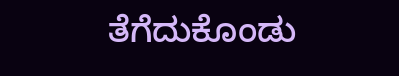ತೆಗೆದುಕೊಂಡು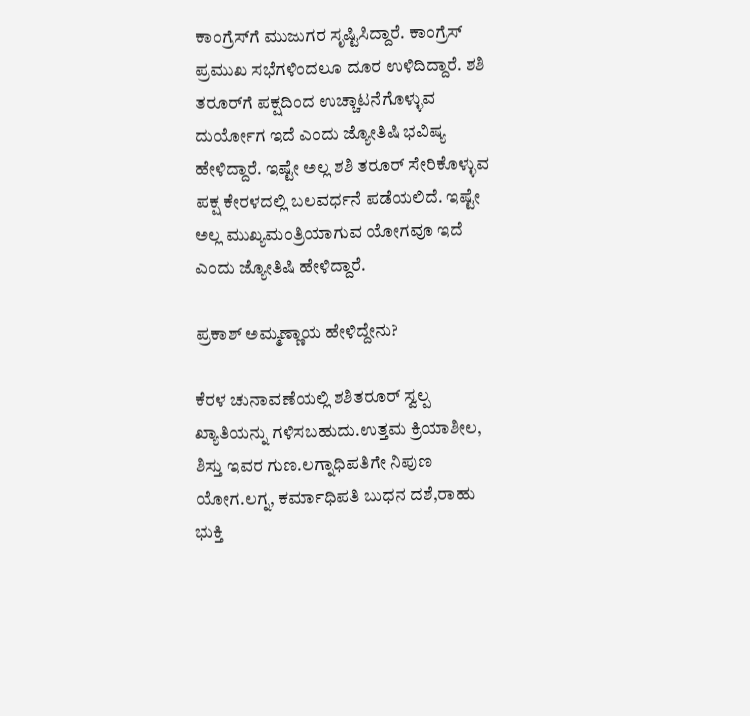ಕಾಂಗ್ರೆಸ್‌ಗೆ ಮುಜುಗರ ಸೃಷ್ಟಿಸಿದ್ದಾರೆ. ಕಾಂಗ್ರೆಸ್ ಪ್ರಮುಖ ಸಭೆಗಳಿಂದಲೂ ದೂರ ಉಳಿದಿದ್ದಾರೆ. ಶಶಿ ತರೂರ್‌ಗೆ ಪಕ್ಷದಿಂದ ಉಚ್ಚಾಟನೆಗೊಳ್ಳುವ ದುರ್ಯೋಗ ಇದೆ ಎಂದು ಜ್ಯೋತಿಷಿ ಭವಿಷ್ಯ ಹೇಳಿದ್ದಾರೆ. ಇಷ್ಟೇ ಅಲ್ಲ ಶಶಿ ತರೂರ್ ಸೇರಿಕೊಳ್ಳುವ ಪಕ್ಷ ಕೇರಳದಲ್ಲಿ ಬಲವರ್ಧನೆ ಪಡೆಯಲಿದೆ. ಇಷ್ಟೇ ಅಲ್ಲ ಮುಖ್ಯಮಂತ್ರಿಯಾಗುವ ಯೋಗವೂ ಇದೆ ಎಂದು ಜ್ಯೋತಿಷಿ ಹೇಳಿದ್ದಾರೆ.

ಪ್ರಕಾಶ್ ಅಮ್ಮಣ್ಣಾಯ ಹೇಳಿದ್ದೇನು?

ಕೆರಳ ಚುನಾವಣೆಯಲ್ಲಿ ಶಶಿತರೂರ್ ಸ್ವಲ್ಪ ಖ್ಯಾತಿಯನ್ನು ಗಳಿಸಬಹುದು.ಉತ್ತಮ ಕ್ರಿಯಾಶೀಲ, ಶಿಸ್ತು ಇವರ ಗುಣ.ಲಗ್ನಾಧಿಪತಿಗೇ ನಿಪುಣ ಯೋಗ.ಲಗ್ನ, ಕರ್ಮಾಧಿಪತಿ ಬುಧನ ದಶೆ,ರಾಹು ಭುಕ್ತಿ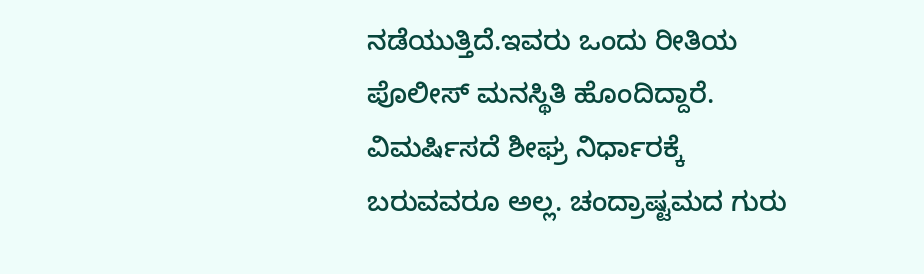ನಡೆಯುತ್ತಿದೆ.ಇವರು ಒಂದು ರೀತಿಯ ಪೊಲೀಸ್ ಮನಸ್ಥಿತಿ ಹೊಂದಿದ್ದಾರೆ. ವಿಮರ್ಷಿಸದೆ ಶೀಘ್ರ ನಿರ್ಧಾರಕ್ಕೆ ಬರುವವರೂ ಅಲ್ಲ. ಚಂದ್ರಾಷ್ಟಮದ ಗುರು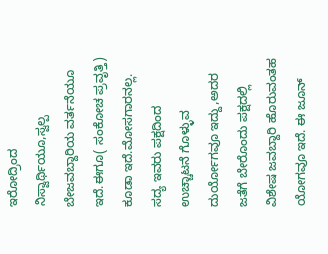ಇರೋದ್ರಿಂದ ನಿಸ್ವಾರ್ಥಿಯೂ,ಸ್ವಲ್ಪ ಬೇಜವಬ್ದಾರಿಯ ವರ್ತನೆಯೂ ಇದೆ.ಈಗೂ( ಸಂಕೋಚ ಪ್ರವೃತ್ತಿ) ಕೂಡಾ ಇದೆ.ಮೋಸಗಾರನಲ್ಲ. ಸದ್ಯ ಇವರು ಪಕ್ಷದಿಂದ ಉಚ್ಚಾಟನೆ ಗೊಳ್ಳುವ ದುರ್ಯೋಗವೂ ಇದ್ದು,ಅದರ ಜತೆಗೆ ಬೇರೊಂದು ಪಕ್ಷದಲ್ಲಿ ವಿಶೇಷ ಜವಬ್ದಾರಿ ಹೊರುವಂತಹ ಯೋಗವೂ ಇದೆ. ಈ ಜೂನ್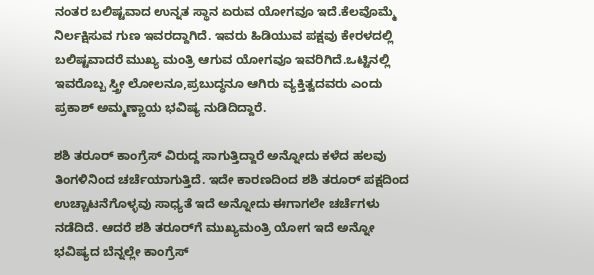ನಂತರ ಬಲಿಷ್ಟವಾದ ಉನ್ನತ ಸ್ಥಾನ ಏರುವ ಯೋಗವೂ ಇದೆ.ಕೆಲವೊಮ್ಮೆ ನಿರ್ಲಕ್ಷಿಸುವ ಗುಣ ಇವರದ್ದಾಗಿದೆ. ಇವರು ಹಿಡಿಯುವ ಪಕ್ಷವು ಕೇರಳದಲ್ಲಿ ಬಲಿಷ್ಟವಾದರೆ ಮುಖ್ಯ ಮಂತ್ರಿ ಆಗುವ ಯೋಗವೂ ಇವರಿಗಿದೆ.ಒಟ್ಟಿನಲ್ಲಿ ಇವರೊಬ್ಬ ಸ್ತ್ರೀ ಲೋಲನೂ,ಪ್ರಬುದ್ಧನೂ ಆಗಿರು ವ್ಯಕ್ತಿತ್ವದವರು ಎಂದು ಪ್ರಕಾಶ್ ಅಮ್ಮಣ್ಣಾಯ ಭವಿಷ್ಯ ನುಡಿದಿದ್ದಾರೆ.

ಶಶಿ ತರೂರ್ ಕಾಂಗ್ರೆಸ್ ವಿರುದ್ದ ಸಾಗುತ್ತಿದ್ದಾರೆ ಅನ್ನೋದು ಕಳೆದ ಹಲವು ತಿಂಗಳಿನಿಂದ ಚರ್ಚೆಯಾಗುತ್ತಿದೆ. ಇದೇ ಕಾರಣದಿಂದ ಶಶಿ ತರೂರ್ ಪಕ್ಷದಿಂದ ಉಚ್ಚಾಟನೆಗೊಳ್ಳವು ಸಾಧ್ಯತೆ ಇದೆ ಅನ್ನೋದು ಈಗಾಗಲೇ ಚರ್ಚೆಗಳು ನಡೆದಿದೆ. ಆದರೆ ಶಶಿ ತರೂರ್‌ಗೆ ಮುಖ್ಯಮಂತ್ರಿ ಯೋಗ ಇದೆ ಅನ್ನೋ ಭವಿಷ್ಯದ ಬೆನ್ನಲ್ಲೇ ಕಾಂಗ್ರೆಸ್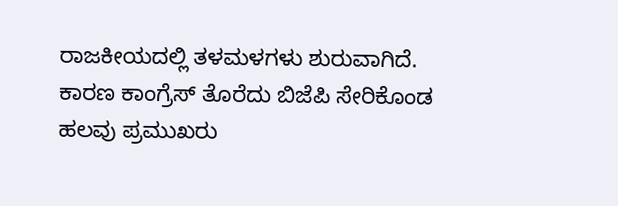ರಾಜಕೀಯದಲ್ಲಿ ತಳಮಳಗಳು ಶುರುವಾಗಿದೆ. ಕಾರಣ ಕಾಂಗ್ರೆಸ್‌ ತೊರೆದು ಬಿಜೆಪಿ ಸೇರಿಕೊಂಡ ಹಲವು ಪ್ರಮುಖರು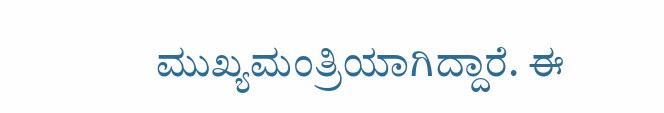ಮುಖ್ಯಮಂತ್ರಿಯಾಗಿದ್ದಾರೆ. ಈ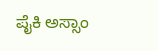ಪೈಕಿ ಅಸ್ಸಾಂ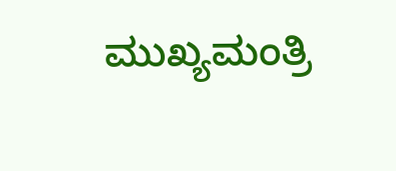ಮುಖ್ಯಮಂತ್ರಿ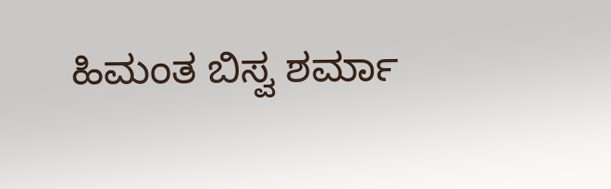ಹಿಮಂತ ಬಿಸ್ವ ಶರ್ಮಾ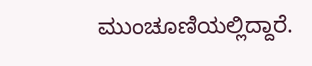ಮುಂಚೂಣಿಯಲ್ಲಿದ್ದಾರೆ.